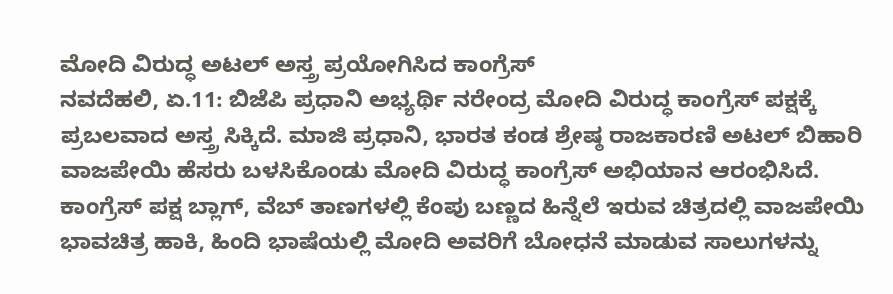ಮೋದಿ ವಿರುದ್ಧ ಅಟಲ್ ಅಸ್ತ್ರ ಪ್ರಯೋಗಿಸಿದ ಕಾಂಗ್ರೆಸ್
ನವದೆಹಲಿ, ಏ.11: ಬಿಜೆಪಿ ಪ್ರಧಾನಿ ಅಭ್ಯರ್ಥಿ ನರೇಂದ್ರ ಮೋದಿ ವಿರುದ್ಧ ಕಾಂಗ್ರೆಸ್ ಪಕ್ಷಕ್ಕೆ ಪ್ರಬಲವಾದ ಅಸ್ತ್ರ ಸಿಕ್ಕಿದೆ. ಮಾಜಿ ಪ್ರಧಾನಿ, ಭಾರತ ಕಂಡ ಶ್ರೇಷ್ಠ ರಾಜಕಾರಣಿ ಅಟಲ್ ಬಿಹಾರಿ ವಾಜಪೇಯಿ ಹೆಸರು ಬಳಸಿಕೊಂಡು ಮೋದಿ ವಿರುದ್ಧ ಕಾಂಗ್ರೆಸ್ ಅಭಿಯಾನ ಆರಂಭಿಸಿದೆ.
ಕಾಂಗ್ರೆಸ್ ಪಕ್ಷ ಬ್ಲಾಗ್, ವೆಬ್ ತಾಣಗಳಲ್ಲಿ ಕೆಂಪು ಬಣ್ಣದ ಹಿನ್ನೆಲೆ ಇರುವ ಚಿತ್ರದಲ್ಲಿ ವಾಜಪೇಯಿ ಭಾವಚಿತ್ರ ಹಾಕಿ, ಹಿಂದಿ ಭಾಷೆಯಲ್ಲಿ ಮೋದಿ ಅವರಿಗೆ ಬೋಧನೆ ಮಾಡುವ ಸಾಲುಗಳನ್ನು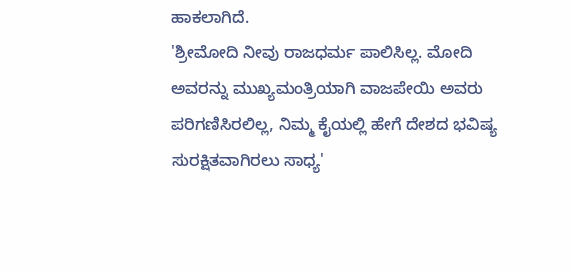ಹಾಕಲಾಗಿದೆ.
'ಶ್ರೀಮೋದಿ ನೀವು ರಾಜಧರ್ಮ ಪಾಲಿಸಿಲ್ಲ. ಮೋದಿ ಅವರನ್ನು ಮುಖ್ಯಮಂತ್ರಿಯಾಗಿ ವಾಜಪೇಯಿ ಅವರು ಪರಿಗಣಿಸಿರಲಿಲ್ಲ, ನಿಮ್ಮ ಕೈಯಲ್ಲಿ ಹೇಗೆ ದೇಶದ ಭವಿಷ್ಯ ಸುರಕ್ಷಿತವಾಗಿರಲು ಸಾಧ್ಯ'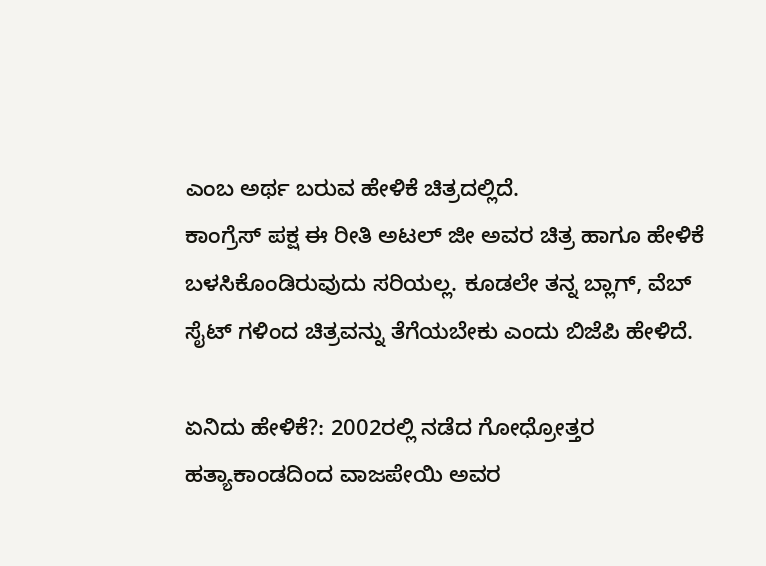ಎಂಬ ಅರ್ಥ ಬರುವ ಹೇಳಿಕೆ ಚಿತ್ರದಲ್ಲಿದೆ.
ಕಾಂಗ್ರೆಸ್ ಪಕ್ಷ ಈ ರೀತಿ ಅಟಲ್ ಜೀ ಅವರ ಚಿತ್ರ ಹಾಗೂ ಹೇಳಿಕೆ ಬಳಸಿಕೊಂಡಿರುವುದು ಸರಿಯಲ್ಲ. ಕೂಡಲೇ ತನ್ನ ಬ್ಲಾಗ್, ವೆಬ್ ಸೈಟ್ ಗಳಿಂದ ಚಿತ್ರವನ್ನು ತೆಗೆಯಬೇಕು ಎಂದು ಬಿಜೆಪಿ ಹೇಳಿದೆ.

ಏನಿದು ಹೇಳಿಕೆ?: 2002ರಲ್ಲಿ ನಡೆದ ಗೋಧ್ರೋತ್ತರ ಹತ್ಯಾಕಾಂಡದಿಂದ ವಾಜಪೇಯಿ ಅವರ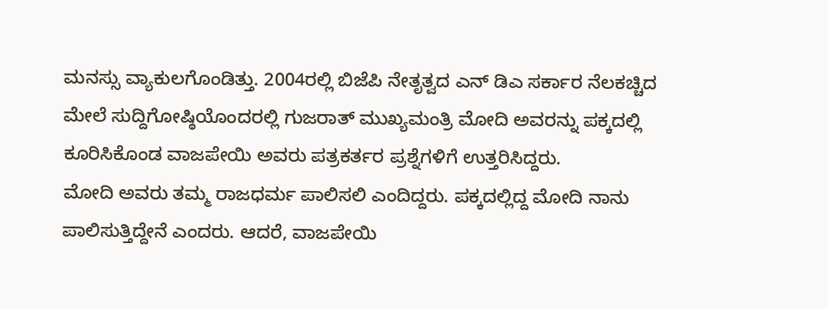ಮನಸ್ಸು ವ್ಯಾಕುಲಗೊಂಡಿತ್ತು. 2004ರಲ್ಲಿ ಬಿಜೆಪಿ ನೇತೃತ್ವದ ಎನ್ ಡಿಎ ಸರ್ಕಾರ ನೆಲಕಚ್ಚಿದ ಮೇಲೆ ಸುದ್ದಿಗೋಷ್ಠಿಯೊಂದರಲ್ಲಿ ಗುಜರಾತ್ ಮುಖ್ಯಮಂತ್ರಿ ಮೋದಿ ಅವರನ್ನು ಪಕ್ಕದಲ್ಲಿ ಕೂರಿಸಿಕೊಂಡ ವಾಜಪೇಯಿ ಅವರು ಪತ್ರಕರ್ತರ ಪ್ರಶ್ನೆಗಳಿಗೆ ಉತ್ತರಿಸಿದ್ದರು.
ಮೋದಿ ಅವರು ತಮ್ಮ ರಾಜಧರ್ಮ ಪಾಲಿಸಲಿ ಎಂದಿದ್ದರು. ಪಕ್ಕದಲ್ಲಿದ್ದ ಮೋದಿ ನಾನು ಪಾಲಿಸುತ್ತಿದ್ದೇನೆ ಎಂದರು. ಆದರೆ, ವಾಜಪೇಯಿ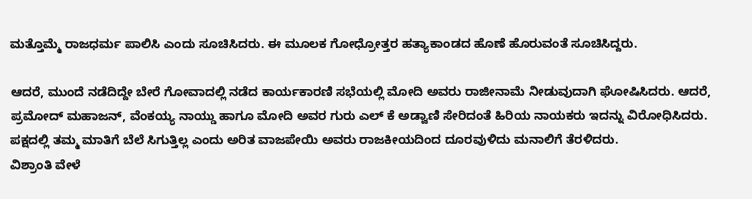ಮತ್ತೊಮ್ಮೆ ರಾಜಧರ್ಮ ಪಾಲಿಸಿ ಎಂದು ಸೂಚಿಸಿದರು. ಈ ಮೂಲಕ ಗೋಧ್ರೋತ್ತರ ಹತ್ಯಾಕಾಂಡದ ಹೊಣೆ ಹೊರುವಂತೆ ಸೂಚಿಸಿದ್ದರು.

ಆದರೆ, ಮುಂದೆ ನಡೆದಿದ್ದೇ ಬೇರೆ ಗೋವಾದಲ್ಲಿ ನಡೆದ ಕಾರ್ಯಕಾರಣಿ ಸಭೆಯಲ್ಲಿ ಮೋದಿ ಅವರು ರಾಜೀನಾಮೆ ನೀಡುವುದಾಗಿ ಘೋಷಿಸಿದರು. ಆದರೆ, ಪ್ರಮೋದ್ ಮಹಾಜನ್, ವೆಂಕಯ್ಯ ನಾಯ್ಡು ಹಾಗೂ ಮೋದಿ ಅವರ ಗುರು ಎಲ್ ಕೆ ಅಡ್ವಾಣಿ ಸೇರಿದಂತೆ ಹಿರಿಯ ನಾಯಕರು ಇದನ್ನು ವಿರೋಧಿಸಿದರು. ಪಕ್ಷದಲ್ಲಿ ತಮ್ಮ ಮಾತಿಗೆ ಬೆಲೆ ಸಿಗುತ್ತಿಲ್ಲ ಎಂದು ಅರಿತ ವಾಜಪೇಯಿ ಅವರು ರಾಜಕೀಯದಿಂದ ದೂರವುಳಿದು ಮನಾಲಿಗೆ ತೆರಳಿದರು.
ವಿಶ್ರಾಂತಿ ವೇಳೆ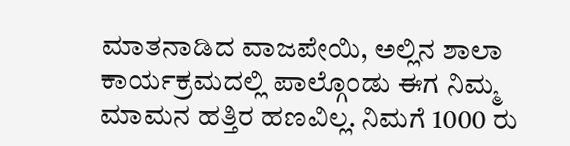ಮಾತನಾಡಿದ ವಾಜಪೇಯಿ, ಅಲ್ಲಿನ ಶಾಲಾ ಕಾರ್ಯಕ್ರಮದಲ್ಲಿ ಪಾಲ್ಗೊಂಡು ಈಗ ನಿಮ್ಮ ಮಾಮನ ಹತ್ತಿರ ಹಣವಿಲ್ಲ. ನಿಮಗೆ 1000 ರು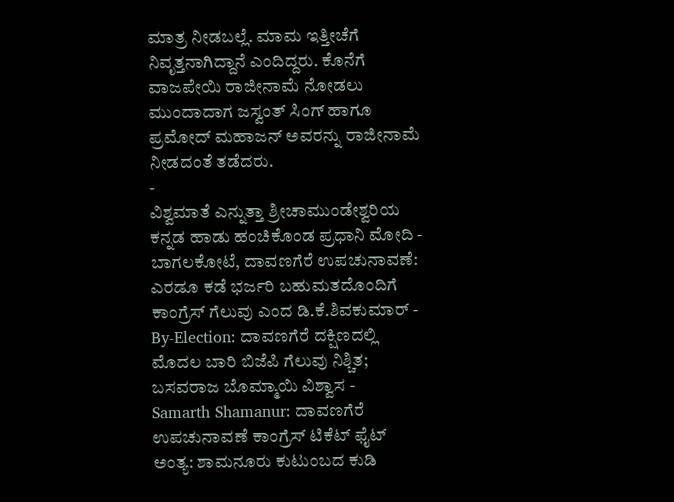ಮಾತ್ರ ನೀಡಬಲ್ಲೆ. ಮಾಮ ಇತ್ತೀಚೆಗೆ ನಿವೃತ್ತನಾಗಿದ್ದಾನೆ ಎಂದಿದ್ದರು. ಕೊನೆಗೆ ವಾಜಪೇಯಿ ರಾಜೀನಾಮೆ ನೋಡಲು ಮುಂದಾದಾಗ ಜಸ್ವಂತ್ ಸಿಂಗ್ ಹಾಗೂ ಪ್ರಮೋದ್ ಮಹಾಜನ್ ಅವರನ್ನು ರಾಜೀನಾಮೆ ನೀಡದಂತೆ ತಡೆದರು.
-
ವಿಶ್ವಮಾತೆ ಎನ್ನುತ್ತಾ ಶ್ರೀಚಾಮುಂಡೇಶ್ವರಿಯ ಕನ್ನಡ ಹಾಡು ಹಂಚಿಕೊಂಡ ಪ್ರಧಾನಿ ಮೋದಿ -
ಬಾಗಲಕೋಟೆ, ದಾವಣಗೆರೆ ಉಪಚುನಾವಣೆ: ಎರಡೂ ಕಡೆ ಭರ್ಜರಿ ಬಹುಮತದೊಂದಿಗೆ ಕಾಂಗ್ರೆಸ್ ಗೆಲುವು ಎಂದ ಡಿ.ಕೆ.ಶಿವಕುಮಾರ್ -
By-Election: ದಾವಣಗೆರೆ ದಕ್ಷಿಣದಲ್ಲಿ ಮೊದಲ ಬಾರಿ ಬಿಜೆಪಿ ಗೆಲುವು ನಿಶ್ಚಿತ; ಬಸವರಾಜ ಬೊಮ್ಮಾಯಿ ವಿಶ್ವಾಸ -
Samarth Shamanur: ದಾವಣಗೆರೆ ಉಪಚುನಾವಣೆ ಕಾಂಗ್ರೆಸ್ ಟಿಕೆಟ್ ಫೈಟ್ ಅಂತ್ಯ: ಶಾಮನೂರು ಕುಟುಂಬದ ಕುಡಿ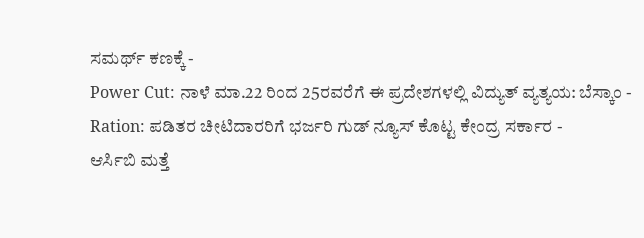ಸಮರ್ಥ್ ಕಣಕ್ಕೆ -
Power Cut: ನಾಳೆ ಮಾ.22 ರಿಂದ 25ರವರೆಗೆ ಈ ಪ್ರದೇಶಗಳಲ್ಲಿ ವಿದ್ಯುತ್ ವ್ಯತ್ಯಯ: ಬೆಸ್ಕಾಂ -
Ration: ಪಡಿತರ ಚೀಟಿದಾರರಿಗೆ ಭರ್ಜರಿ ಗುಡ್ ನ್ಯೂಸ್ ಕೊಟ್ಟ ಕೇಂದ್ರ ಸರ್ಕಾರ -
ಆರ್ಸಿಬಿ ಮತ್ತೆ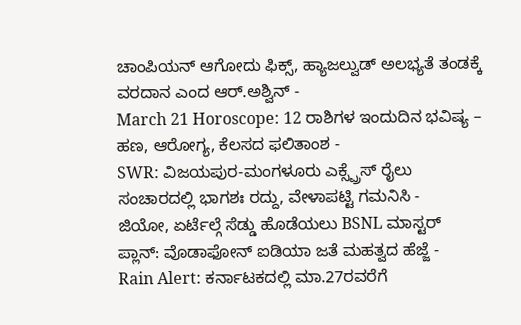ಚಾಂಪಿಯನ್ ಆಗೋದು ಫಿಕ್ಸ್, ಹ್ಯಾಜಲ್ವುಡ್ ಅಲಭ್ಯತೆ ತಂಡಕ್ಕೆ ವರದಾನ ಎಂದ ಆರ್.ಅಶ್ವಿನ್ -
March 21 Horoscope: 12 ರಾಶಿಗಳ ಇಂದುದಿನ ಭವಿಷ್ಯ – ಹಣ, ಆರೋಗ್ಯ, ಕೆಲಸದ ಫಲಿತಾಂಶ -
SWR: ವಿಜಯಪುರ-ಮಂಗಳೂರು ಎಕ್ಸ್ಪ್ರೆಸ್ ರೈಲು ಸಂಚಾರದಲ್ಲಿ ಭಾಗಶಃ ರದ್ದು, ವೇಳಾಪಟ್ಟಿ ಗಮನಿಸಿ -
ಜಿಯೋ, ಏರ್ಟೆಲ್ಗೆ ಸೆಡ್ಡು ಹೊಡೆಯಲು BSNL ಮಾಸ್ಟರ್ ಪ್ಲಾನ್: ವೊಡಾಫೋನ್ ಐಡಿಯಾ ಜತೆ ಮಹತ್ವದ ಹೆಜ್ಜೆ -
Rain Alert: ಕರ್ನಾಟಕದಲ್ಲಿ ಮಾ.27ರವರೆಗೆ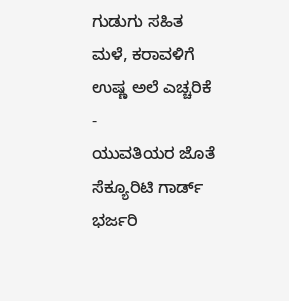ಗುಡುಗು ಸಹಿತ ಮಳೆ, ಕರಾವಳಿಗೆ ಉಷ್ಣ ಅಲೆ ಎಚ್ಚರಿಕೆ -
ಯುವತಿಯರ ಜೊತೆ ಸೆಕ್ಯೂರಿಟಿ ಗಾರ್ಡ್ ಭರ್ಜರಿ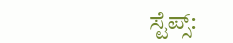ಸ್ಟೆಪ್ಸ್: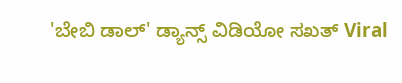'ಬೇಬಿ ಡಾಲ್' ಡ್ಯಾನ್ಸ್ ವಿಡಿಯೋ ಸಖತ್ Viral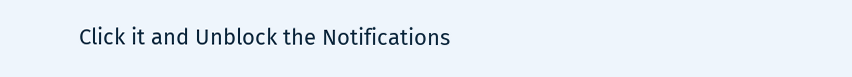Click it and Unblock the Notifications